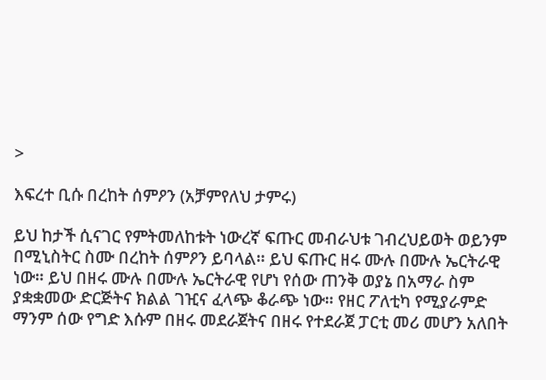>

እፍረተ ቢሱ በረከት ሰምዖን (አቻምየለህ ታምሩ)

ይህ ከታች ሲናገር የምትመለከቱት ነውረኛ ፍጡር መብራህቱ ገብረህይወት ወይንም በሚኒስትር ስሙ በረከት ሰምዖን ይባላል። ይህ ፍጡር ዘሩ ሙሉ በሙሉ ኤርትራዊ ነው። ይህ በዘሩ ሙሉ በሙሉ ኤርትራዊ የሆነ የሰው ጠንቅ ወያኔ በአማራ ስም ያቋቋመው ድርጅትና ክልል ገዢና ፈላጭ ቆራጭ ነው። የዘር ፖለቲካ የሚያራምድ ማንም ሰው የግድ እሱም በዘሩ መደራጀትና በዘሩ የተደራጀ ፓርቲ መሪ መሆን አለበት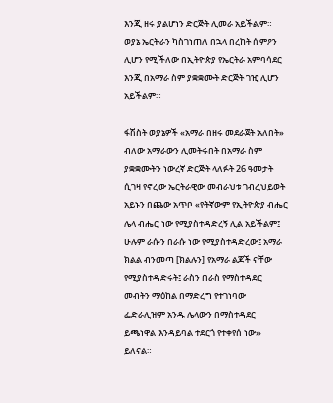እንጂ ዘሩ ያልሆነን ድርጅት ሊመራ አይችልም። ወያኔ ኤርትራን ካስገነጠለ በኋላ በረከት ሰምዖን ሊሆን የሚችለው በኢትዮጵያ የኤርትራ አምባሳደር እንጂ በአማራ ስም ያቋቋሙት ድርጅት ገዢ ሊሆን አይችልም።

ፋሽስት ወያኔዎች «አማራ በዘሩ መደራጀት አለበት» ብለው አማራውን ሊመትሩበት በአማራ ስም ያቋቋሙትን ነውረኛ ድርጅት ላለፉት 26 ዓመታት ሲገዛ የኖረው ኤርትራዊው መብራህቱ ገብረህይወት አይኑን በጨው አጥቦ «የትኛውም የኢትዮጵያ ብሔር ሌላ ብሔር ነው የሚያስተዳድረኝ ሊል አይችልም፤ ሁሉም ራሱን በራሱ ነው የሚያስተዳድረው፤ አማራ ክልል ብንመጣ [ክልሉን] የአማራ ልጆች ናቸው የሚያስተዳድሩት፤ ራስን በራስ የማስተዳደር መብትን ማዕከል በማድረግ የተገነባው ፌድራሊዝም አንዱ ሌላውን በማስተዳደር ይጫነዋል እንዳይባል ተደርጎ የተቀየሰ ነው» ይለናል።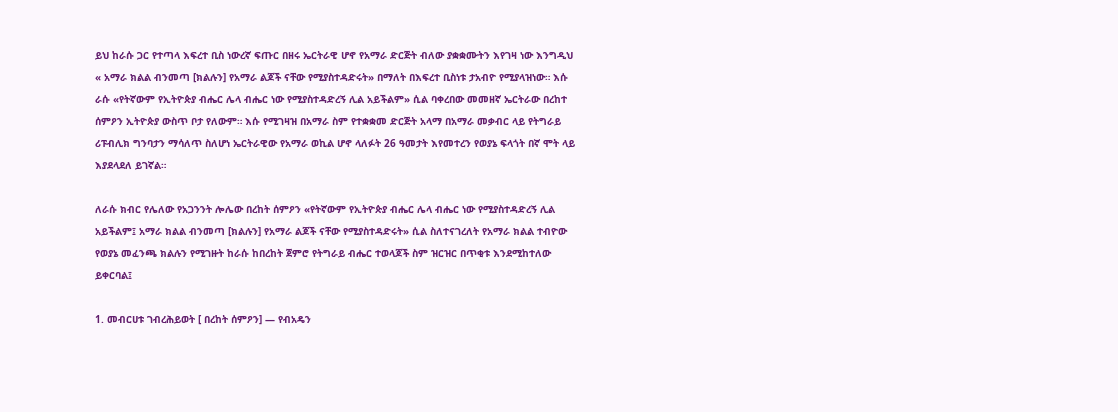ይህ ከራሱ ጋር የተጣላ እፍረተ ቢስ ነውረኛ ፍጡር በዘሩ ኤርትራዊ ሆኖ የአማራ ድርጅት ብለው ያቋቋሙትን እየገዛ ነው እንግዲህ « አማራ ክልል ብንመጣ [ክልሉን] የአማራ ልጆች ናቸው የሚያስተዳድሩት» በማለት በእፍረተ ቢስነቱ ታአብዮ የሚያላዝነው። እሱ ራሱ «የትኛውም የኢትዮጵያ ብሔር ሌላ ብሔር ነው የሚያስተዳድረኝ ሊል አይችልም» ሲል ባቀረበው መመዘኛ ኤርትራው በረከተ ሰምዖን ኢትዮጵያ ውስጥ ቦታ የለውም። እሱ የሚገዛዝ በአማራ ስም የተቋቋመ ድርጅት አላማ በአማራ መቃብር ላይ የትግራይ ሪፑብሊክ ግንባታን ማሳለጥ ስለሆነ ኤርትራዊው የአማራ ወኪል ሆኖ ላለፉት 26 ዓመታት እየመተረን የወያኔ ፍላጎት በኛ ሞት ላይ እያደላደለ ይገኛል።

ለራሱ ክብር የሌለው የአጋንንት ሎሌው በረከት ሰምዖን «የትኛውም የኢትዮጵያ ብሔር ሌላ ብሔር ነው የሚያስተዳድረኝ ሊል አይችልም፤ አማራ ክልል ብንመጣ [ክልሉን] የአማራ ልጆች ናቸው የሚያስተዳድሩት» ሲል ስለተናገረለት የአማራ ክልል ተብዮው የወያኔ መፈንጫ ክልሉን የሚገዙት ከራሱ ከበረከት ጀምሮ የትግራይ ብሔር ተወላጆች ስም ዝርዝር በጥቂቱ እንደሚከተለው ይቀርባል፤

1. መብርሀቱ ገብረሕይወት [ በረከት ሰምዖን] — የብአዴን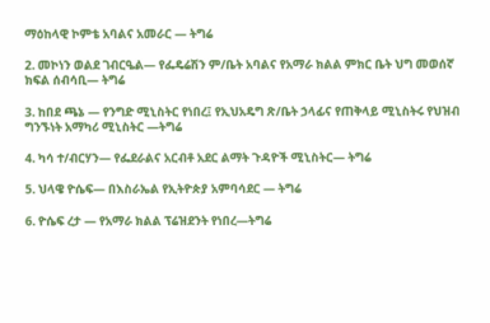ማዕከላዊ ኮምቴ አባልና አመራር — ትግሬ

2. መኮነን ወልደ ገብርዔል— የፌዴሬሽን ም/ቤት አባልና የአማራ ክልል ምክር ቤት ህግ መወሰኛ ክፍል ሰብሳቢ— ትግሬ

3. ከበደ ጫኔ — የንግድ ሚኒስትር የነበረ፤ የኢህአዴግ ጽ/ቤት ኃላፊና የጠቅላይ ሚኒስትሩ የህዝብ ግንኙነት አማካሪ ሚኒስትር —ትግሬ

4. ካሳ ተ/ብርሃን— የፌደራልና አርብቶ አደር ልማት ጉዳዮች ሚኒስትር— ትግሬ

5. ህላዌ ዮሴፍ— በእስራኤል የኢትዮጵያ አምባሳደር — ትግሬ

6. ዮሴፍ ረታ — የአማራ ክልል ፕሬዝደንት የነበረ—ትግሬ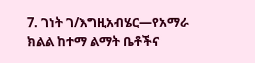7. ገነት ገ/እግዚአብሄር—የአማራ ክልል ከተማ ልማት ቤቶችና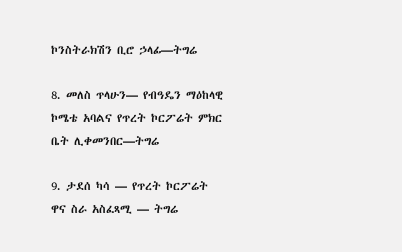ኮንስትራክሽን ቢሮ ኃላፊ—ትግሬ

8. መለስ ጥላሁን— የብዓዴን ማዕከላዊ ኮሜቴ አባልና የጥረት ኮርፖሬት ምክር ቤት ሊቀመንበር—ትግሬ

9. ታደሰ ካሳ — የጥረት ኮርፖሬት ዋና ስራ አስፈጻሚ — ትግሬ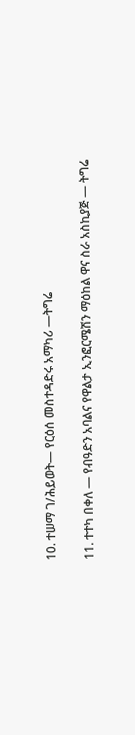10. ተሠማ ገ/ሕይወት— የርዕሰ መስተዳድሩ አማካሪ —ትግሬ

11. ተተካ በቀለ — የብዓድን አባልና የዋልታ ኢንፎርሜሽን ማዕከል ዋና ስራ አስኪያጅ — ትግሬ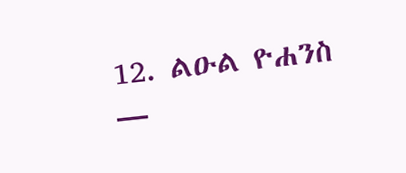12. ልዑል ዮሐንስ —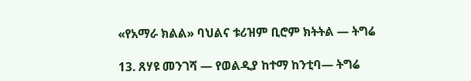«የአማራ ክልል» ባህልና ቱሪዝም ቢሮም ክትትል — ትግሬ

13. ጸሃዩ መንገሻ — የወልዲያ ከተማ ከንቲባ— ትግሬ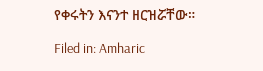የቀሩትን እናንተ ዘርዝሯቸው።

Filed in: Amharic